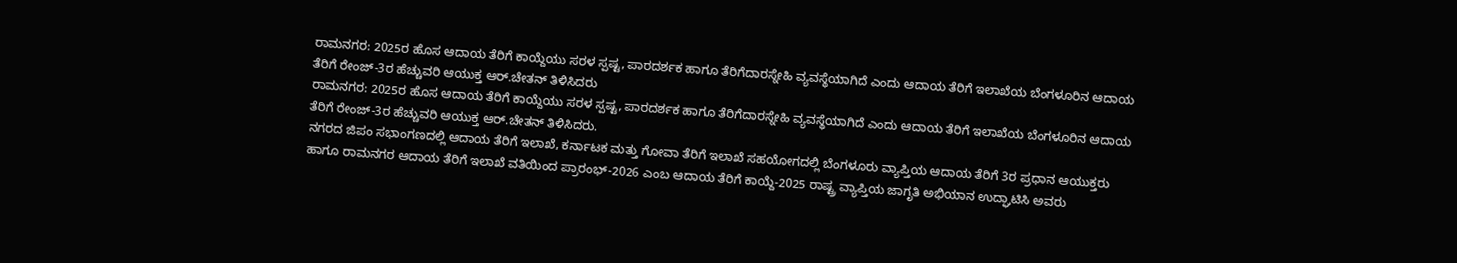ರಾಮನಗರ: 2025ರ ಹೊಸ ಆದಾಯ ತೆರಿಗೆ ಕಾಯ್ದೆಯು ಸರಳ ಸ್ಪಷ್ಟ, ಪಾರದರ್ಶಕ ಹಾಗೂ ತೆರಿಗೆದಾರಸ್ನೇಹಿ ವ್ಯವಸ್ಥೆಯಾಗಿದೆ ಎಂದು ಆದಾಯ ತೆರಿಗೆ ಇಲಾಖೆಯ ಬೆಂಗಳೂರಿನ ಆದಾಯ ತೆರಿಗೆ ರೇಂಜ್-3ರ ಹೆಚ್ಚುವರಿ ಆಯುಕ್ತ ಆರ್.ಚೇತನ್ ತಿಳಿಸಿದರು
ರಾಮನಗರ: 2025ರ ಹೊಸ ಆದಾಯ ತೆರಿಗೆ ಕಾಯ್ದೆಯು ಸರಳ ಸ್ಪಷ್ಟ, ಪಾರದರ್ಶಕ ಹಾಗೂ ತೆರಿಗೆದಾರಸ್ನೇಹಿ ವ್ಯವಸ್ಥೆಯಾಗಿದೆ ಎಂದು ಆದಾಯ ತೆರಿಗೆ ಇಲಾಖೆಯ ಬೆಂಗಳೂರಿನ ಆದಾಯ ತೆರಿಗೆ ರೇಂಜ್-3ರ ಹೆಚ್ಚುವರಿ ಆಯುಕ್ತ ಆರ್.ಚೇತನ್ ತಿಳಿಸಿದರು.
ನಗರದ ಜಿಪಂ ಸಭಾಂಗಣದಲ್ಲಿ ಆದಾಯ ತೆರಿಗೆ ಇಲಾಖೆ, ಕರ್ನಾಟಕ ಮತ್ತು ಗೋವಾ ತೆರಿಗೆ ಇಲಾಖೆ ಸಹಯೋಗದಲ್ಲಿ ಬೆಂಗಳೂರು ವ್ಯಾಪ್ತಿಯ ಆದಾಯ ತೆರಿಗೆ 3ರ ಪ್ರಧಾನ ಆಯುಕ್ತರು ಹಾಗೂ ರಾಮನಗರ ಆದಾಯ ತೆರಿಗೆ ಇಲಾಖೆ ವತಿಯಿಂದ ಪ್ರಾರಂಭ್-2026 ಎಂಬ ಆದಾಯ ತೆರಿಗೆ ಕಾಯ್ದೆ-2025 ರಾಷ್ಟ್ರ ವ್ಯಾಪ್ತಿಯ ಜಾಗೃತಿ ಅಭಿಯಾನ ಉದ್ಘಾಟಿಸಿ ಅವರು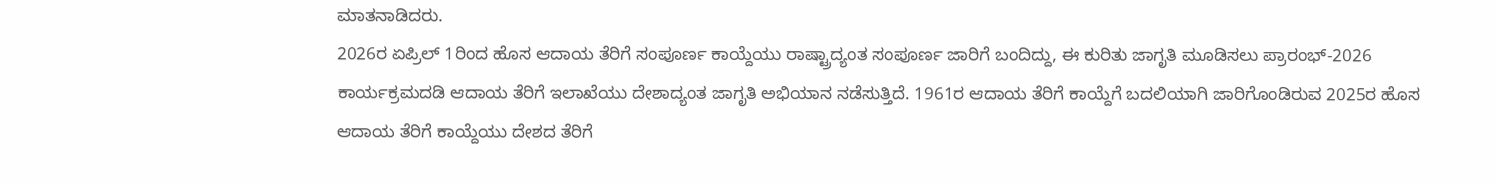ಮಾತನಾಡಿದರು.
2026ರ ಏಪ್ರಿಲ್ 1ರಿಂದ ಹೊಸ ಆದಾಯ ತೆರಿಗೆ ಸಂಪೂರ್ಣ ಕಾಯ್ದೆಯು ರಾಷ್ಟ್ರಾದ್ಯಂತ ಸಂಪೂರ್ಣ ಜಾರಿಗೆ ಬಂದಿದ್ದು, ಈ ಕುರಿತು ಜಾಗೃತಿ ಮೂಡಿಸಲು ಪ್ರಾರಂಭ್-2026 ಕಾರ್ಯಕ್ರಮದಡಿ ಆದಾಯ ತೆರಿಗೆ ಇಲಾಖೆಯು ದೇಶಾದ್ಯಂತ ಜಾಗೃತಿ ಅಭಿಯಾನ ನಡೆಸುತ್ತಿದೆ. 1961ರ ಆದಾಯ ತೆರಿಗೆ ಕಾಯ್ದೆಗೆ ಬದಲಿಯಾಗಿ ಜಾರಿಗೊಂಡಿರುವ 2025ರ ಹೊಸ ಆದಾಯ ತೆರಿಗೆ ಕಾಯ್ದೆಯು ದೇಶದ ತೆರಿಗೆ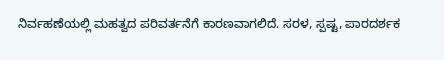ನಿರ್ವಹಣೆಯಲ್ಲಿ ಮಹತ್ವದ ಪರಿವರ್ತನೆಗೆ ಕಾರಣವಾಗಲಿದೆ. ಸರಳ, ಸ್ಪಷ್ಟ, ಪಾರದರ್ಶಕ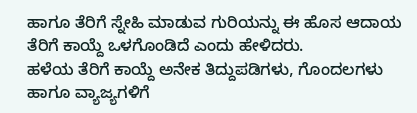ಹಾಗೂ ತೆರಿಗೆ ಸ್ನೇಹಿ ಮಾಡುವ ಗುರಿಯನ್ನು ಈ ಹೊಸ ಆದಾಯ ತೆರಿಗೆ ಕಾಯ್ದೆ ಒಳಗೊಂಡಿದೆ ಎಂದು ಹೇಳಿದರು.
ಹಳೆಯ ತೆರಿಗೆ ಕಾಯ್ದೆ ಅನೇಕ ತಿದ್ದುಪಡಿಗಳು, ಗೊಂದಲಗಳು ಹಾಗೂ ವ್ಯಾಜ್ಯಗಳಿಗೆ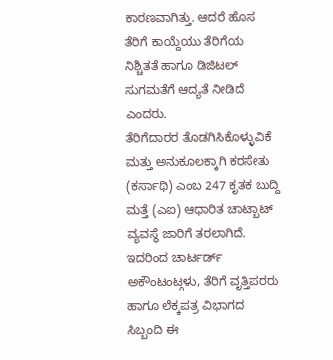ಕಾರಣವಾಗಿತ್ತು. ಆದರೆ ಹೊಸ ತೆರಿಗೆ ಕಾಯ್ದೆಯು ತೆರಿಗೆಯ ನಿಶ್ಚಿತತೆ ಹಾಗೂ ಡಿಜಿಟಲ್ ಸುಗಮತೆಗೆ ಆದ್ಯತೆ ನೀಡಿದೆ ಎಂದರು.
ತೆರಿಗೆದಾರರ ತೊಡಗಿಸಿಕೊಳ್ಳುವಿಕೆ ಮತ್ತು ಅನುಕೂಲಕ್ಕಾಗಿ ಕರಸೇತು (ಕರ್ಸಾಥಿ) ಎಂಬ 247 ಕೃತಕ ಬುದ್ದಿ ಮತ್ತೆ (ಎಐ) ಆಧಾರಿತ ಚಾಟ್ಬಾಟ್ ವ್ಯವಸ್ಥೆ ಜಾರಿಗೆ ತರಲಾಗಿದೆ. ಇದರಿಂದ ಚಾರ್ಟರ್ಡ್ ಅಕೌಂಟಂಟ್ಗಳು, ತೆರಿಗೆ ವೃತ್ತಿಪರರು ಹಾಗೂ ಲೆಕ್ಕಪತ್ರ ವಿಭಾಗದ ಸಿಬ್ಬಂದಿ ಈ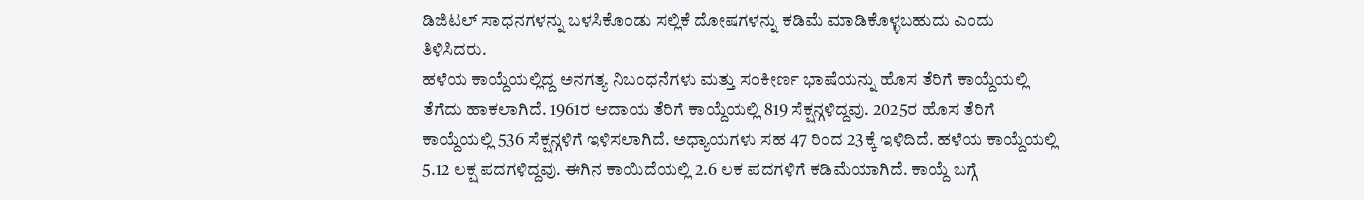ಡಿಜಿಟಲ್ ಸಾಧನಗಳನ್ನು ಬಳಸಿಕೊಂಡು ಸಲ್ಲಿಕೆ ದೋಷಗಳನ್ನು ಕಡಿಮೆ ಮಾಡಿಕೊಳ್ಳಬಹುದು ಎಂದು ತಿಳಿಸಿದರು.
ಹಳೆಯ ಕಾಯ್ದೆಯಲ್ಲಿದ್ದ ಅನಗತ್ಯ ನಿಬಂಧನೆಗಳು ಮತ್ತು ಸಂಕೀರ್ಣ ಭಾಷೆಯನ್ನು ಹೊಸ ತೆರಿಗೆ ಕಾಯ್ದೆಯಲ್ಲಿ ತೆಗೆದು ಹಾಕಲಾಗಿದೆ. 1961ರ ಆದಾಯ ತೆರಿಗೆ ಕಾಯ್ದೆಯಲ್ಲಿ 819 ಸೆಕ್ಷನ್ಗಳಿದ್ದವು. 2025ರ ಹೊಸ ತೆರಿಗೆ ಕಾಯ್ದೆಯಲ್ಲಿ 536 ಸೆಕ್ಷನ್ಗಳಿಗೆ ಇಳಿಸಲಾಗಿದೆ. ಅಧ್ಯಾಯಗಳು ಸಹ 47 ರಿಂದ 23ಕ್ಕೆ ಇಳಿದಿದೆ. ಹಳೆಯ ಕಾಯ್ದೆಯಲ್ಲಿ 5.12 ಲಕ್ಷ ಪದಗಳಿದ್ದವು. ಈಗಿನ ಕಾಯಿದೆಯಲ್ಲಿ 2.6 ಲಕ ಪದಗಳಿಗೆ ಕಡಿಮೆಯಾಗಿದೆ. ಕಾಯ್ದೆ ಬಗ್ಗೆ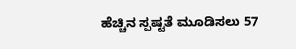ಹೆಚ್ಚಿನ ಸ್ಪಷ್ಟತೆ ಮೂಡಿಸಲು 57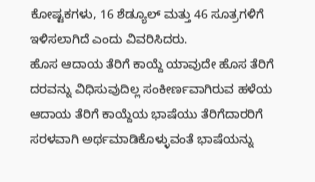ಕೋಷ್ಟಕಗಳು, 16 ಶೆಡ್ಯೂಲ್ ಮತ್ತು 46 ಸೂತ್ರಗಳಿಗೆ ಇಳಿಸಲಾಗಿದೆ ಎಂದು ವಿವರಿಸಿದರು.
ಹೊಸ ಆದಾಯ ತೆರಿಗೆ ಕಾಯ್ದೆ ಯಾವುದೇ ಹೊಸ ತೆರಿಗೆ ದರವನ್ನು ವಿಧಿಸುವುದಿಲ್ಲ ಸಂಕೀರ್ಣವಾಗಿರುವ ಹಳೆಯ ಆದಾಯ ತೆರಿಗೆ ಕಾಯ್ದೆಯ ಭಾಷೆಯು ತೆರಿಗೆದಾರರಿಗೆ ಸರಳವಾಗಿ ಅರ್ಥಮಾಡಿಕೊಳ್ಳುವಂತೆ ಭಾಷೆಯನ್ನು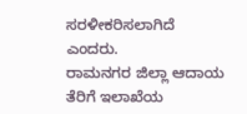ಸರಳೀಕರಿಸಲಾಗಿದೆ ಎಂದರು.
ರಾಮನಗರ ಜಿಲ್ಲಾ ಆದಾಯ ತೆರಿಗೆ ಇಲಾಖೆಯ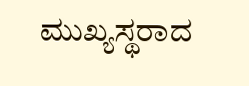ಮುಖ್ಯಸ್ಥರಾದ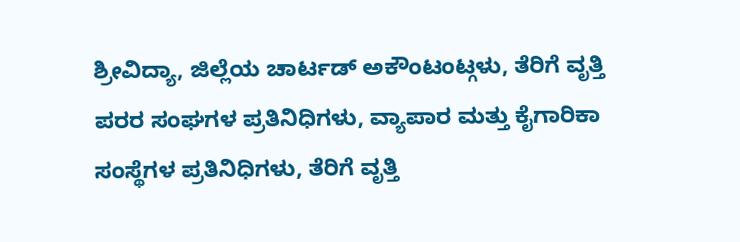ಶ್ರೀವಿದ್ಯಾ, ಜಿಲ್ಲೆಯ ಚಾರ್ಟಡ್ ಅಕೌಂಟಂಟ್ಗಳು, ತೆರಿಗೆ ವೃತ್ತಿ ಪರರ ಸಂಘಗಳ ಪ್ರತಿನಿಧಿಗಳು, ವ್ಯಾಪಾರ ಮತ್ತು ಕೈಗಾರಿಕಾ ಸಂಸ್ಥೆಗಳ ಪ್ರತಿನಿಧಿಗಳು, ತೆರಿಗೆ ವೃತ್ತಿ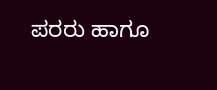ಪರರು ಹಾಗೂ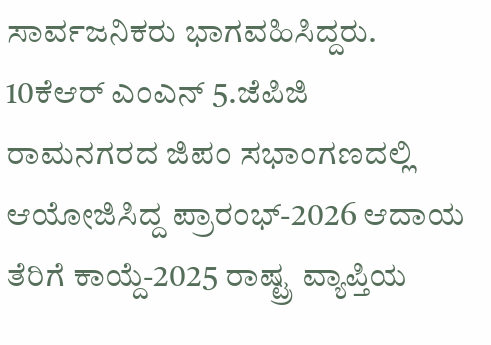ಸಾರ್ವಜನಿಕರು ಭಾಗವಹಿಸಿದ್ದರು.
10ಕೆಆರ್ ಎಂಎನ್ 5.ಜೆಪಿಜಿ
ರಾಮನಗರದ ಜಿಪಂ ಸಭಾಂಗಣದಲ್ಲಿ ಆಯೋಜಿಸಿದ್ದ ಪ್ರಾರಂಭ್-2026 ಆದಾಯ ತೆರಿಗೆ ಕಾಯ್ದೆ-2025 ರಾಷ್ಟ್ರ ವ್ಯಾಪ್ತಿಯ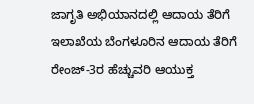ಜಾಗೃತಿ ಅಭಿಯಾನದಲ್ಲಿ ಆದಾಯ ತೆರಿಗೆ ಇಲಾಖೆಯ ಬೆಂಗಳೂರಿನ ಆದಾಯ ತೆರಿಗೆ ರೇಂಜ್-3ರ ಹೆಚ್ಚುವರಿ ಆಯುಕ್ತ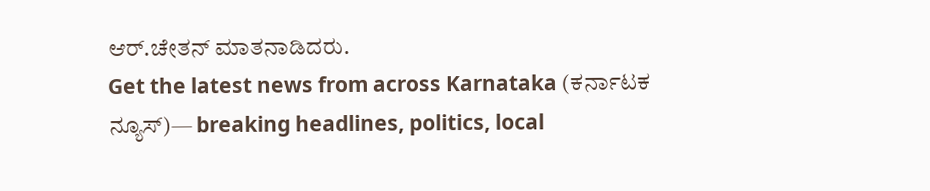ಆರ್.ಚೇತನ್ ಮಾತನಾಡಿದರು.
Get the latest news from across Karnataka (ಕರ್ನಾಟಕ ನ್ಯೂಸ್)— breaking headlines, politics, local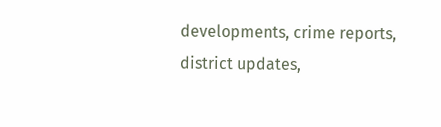developments, crime reports, district updates,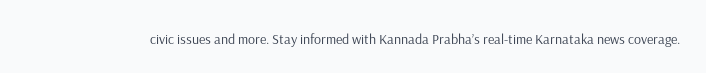civic issues and more. Stay informed with Kannada Prabha’s real‑time Karnataka news coverage.